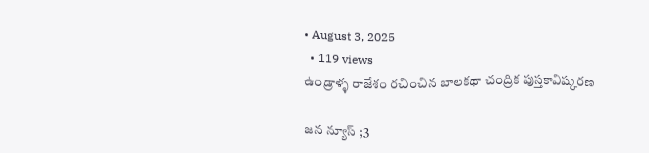• August 3, 2025
  • 119 views
ఉండ్రాళ్ళ రాజేశం రచించిన బాలకథా చంద్రిక పుస్తకావిష్కరణ

జన న్యూస్ ;3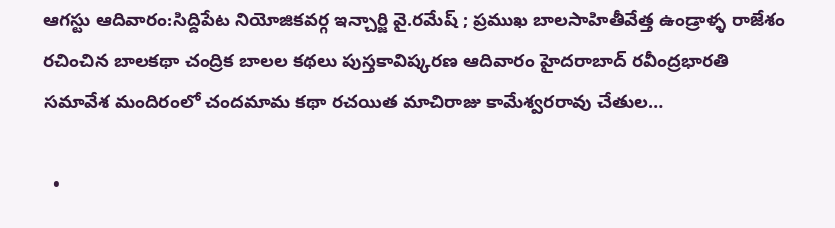ఆగస్టు ఆదివారం:సిద్దిపేట నియోజికవర్గ ఇన్చార్జి వై.రమేష్ ; ప్రముఖ బాలసాహితీవేత్త ఉండ్రాళ్ళ రాజేశం రచించిన బాలకథా చంద్రిక బాలల కథలు పుస్తకావిష్కరణ ఆదివారం హైదరాబాద్ రవీంద్రభారతి సమావేశ మందిరంలో చందమామ కథా రచయిత మాచిరాజు కామేశ్వరరావు చేతుల…

  •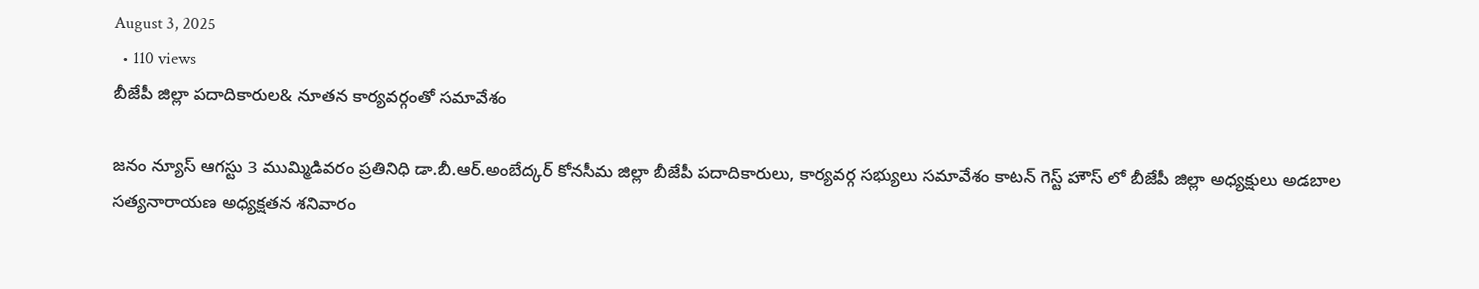August 3, 2025
  • 110 views
బీజేపీ జిల్లా పదాదికారుల& నూతన కార్యవర్గంతో సమావేశం

జనం న్యూస్ ఆగస్టు 3 ముమ్మిడివరం ప్రతినిధి డా.బీ.ఆర్.అంబేద్కర్ కోనసీమ జిల్లా బీజేపీ పదాదికారులు, కార్యవర్గ సభ్యులు సమావేశం కాటన్ గెస్ట్ హౌస్ లో బీజేపీ జిల్లా అధ్యక్షులు అడబాల సత్యనారాయణ అధ్యక్షతన శనివారం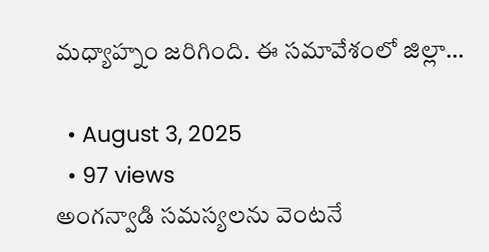మధ్యాహ్నం జరిగింది. ఈ సమావేశంలో జిల్లా…

  • August 3, 2025
  • 97 views
అంగన్వాడి సమస్యలను వెంటనే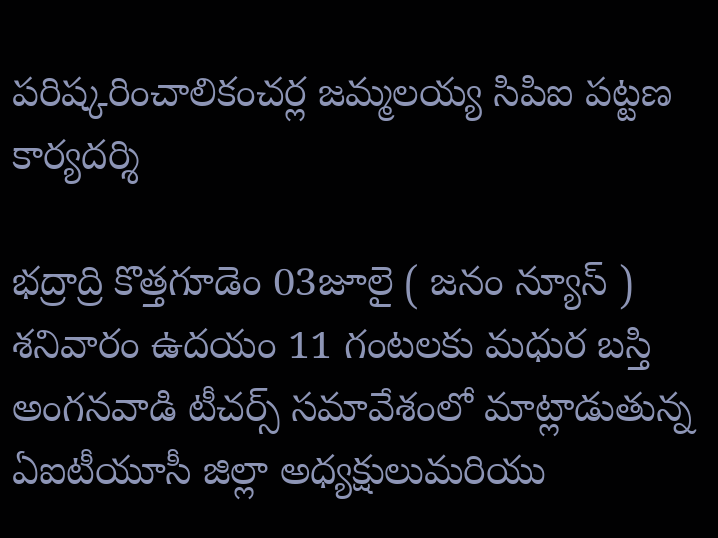పరిష్కరించాలికంచర్ల జమ్మలయ్య సిపిఐ పట్టణ కార్యదర్శి

భద్రాద్రి కొత్తగూడెం 03జూలై ( జనం న్యూస్ ) శనివారం ఉదయం 11 గంటలకు మధుర బస్తి అంగనవాడి టీచర్స్ సమావేశంలో మాట్లాడుతున్న ఏఐటీయూసీ జిల్లా అధ్యక్షులుమరియు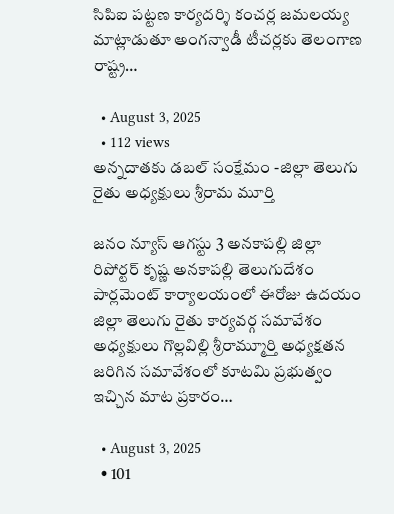సిపిఐ పట్టణ కార్యదర్శి కంచర్ల జమలయ్య మాట్లాడుతూ అంగన్వాడీ టీచర్లకు తెలంగాణ రాష్ట్ర…

  • August 3, 2025
  • 112 views
అన్నదాతకు డబల్ సంక్షేమం -జిల్లా తెలుగు రైతు అధ్యక్షులు శ్రీరామ మూర్తి

జనం న్యూస్ ఆగస్టు 3 అనకాపల్లి జిల్లా రిపోర్టర్ కృష్ణ అనకాపల్లి తెలుగుదేశం పార్లమెంట్ కార్యాలయంలో ఈరోజు ఉదయం జిల్లా తెలుగు రైతు కార్యవర్గ సమావేశం అధ్యక్షులు గొల్లవిల్లి శ్రీరామ్మూర్తి అధ్యక్షతన జరిగిన సమావేశంలో కూటమి ప్రభుత్వం ఇచ్చిన మాట ప్రకారం…

  • August 3, 2025
  • 101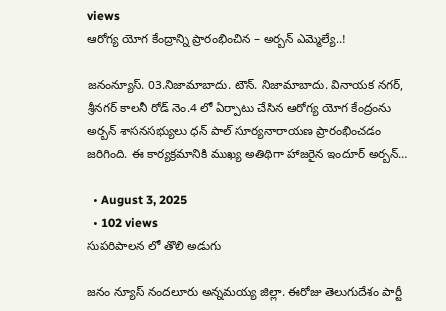views
ఆరోగ్య యోగ కేంద్రాన్ని ప్రారంభించిన – అర్బన్ ఎమ్మెల్యే..!

జనంన్యూస్. 03.నిజామాబాదు. టౌన్. నిజామాబాదు. వినాయక నగర్, శ్రీనగర్ కాలనీ రోడ్ నెం.4 లో ఏర్పాటు చేసిన ఆరోగ్య యోగ కేంద్రంను అర్బన్ శాసనసభ్యులు ధన్ పాల్ సూర్యనారాయణ ప్రారంభించడం జరిగింది. ఈ కార్యక్రమానికి ముఖ్య అతిథిగా హాజరైన ఇందూర్ అర్బన్…

  • August 3, 2025
  • 102 views
సుపరిపాలన లో తొలి అడుగు

జనం న్యూస్ నందలూరు అన్నమయ్య జిల్లా. ఈరోజు తెలుగుదేశం పార్టీ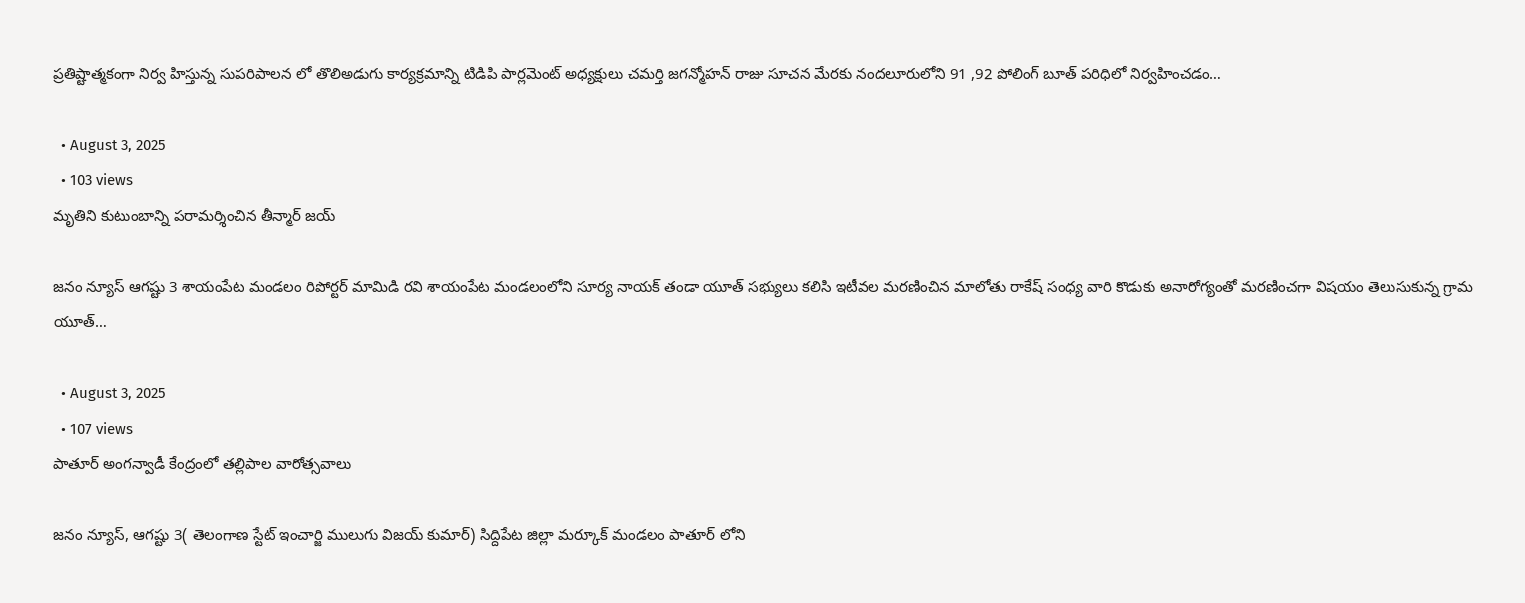ప్రతిష్టాత్మకంగా నిర్వ హిస్తున్న సుపరిపాలన లో తొలిఅడుగు కార్యక్రమాన్ని టిడిపి పార్లమెంట్ అధ్యక్షులు చమర్తి జగన్మోహన్ రాజు సూచన మేరకు నందలూరులోని 91 ,92 పోలింగ్ బూత్ పరిధిలో నిర్వహించడం…

  • August 3, 2025
  • 103 views
మృతిని కుటుంబాన్ని పరామర్శించిన తీన్మార్ జయ్

జనం న్యూస్ ఆగష్టు 3 శాయంపేట మండలం రిపోర్టర్ మామిడి రవి శాయంపేట మండలంలోని సూర్య నాయక్ తండా యూత్ సభ్యులు కలిసి ఇటీవల మరణించిన మాలోతు రాకేష్ సంధ్య వారి కొడుకు అనారోగ్యంతో మరణించగా విషయం తెలుసుకున్న గ్రామ యూత్…

  • August 3, 2025
  • 107 views
పాతూర్ అంగన్వాడీ కేంద్రంలో తల్లిపాల వారోత్సవాలు

జనం న్యూస్, ఆగష్టు 3( తెలంగాణ స్టేట్ ఇంచార్జి ములుగు విజయ్ కుమార్) సిద్దిపేట జిల్లా మర్కూక్ మండలం పాతూర్ లోని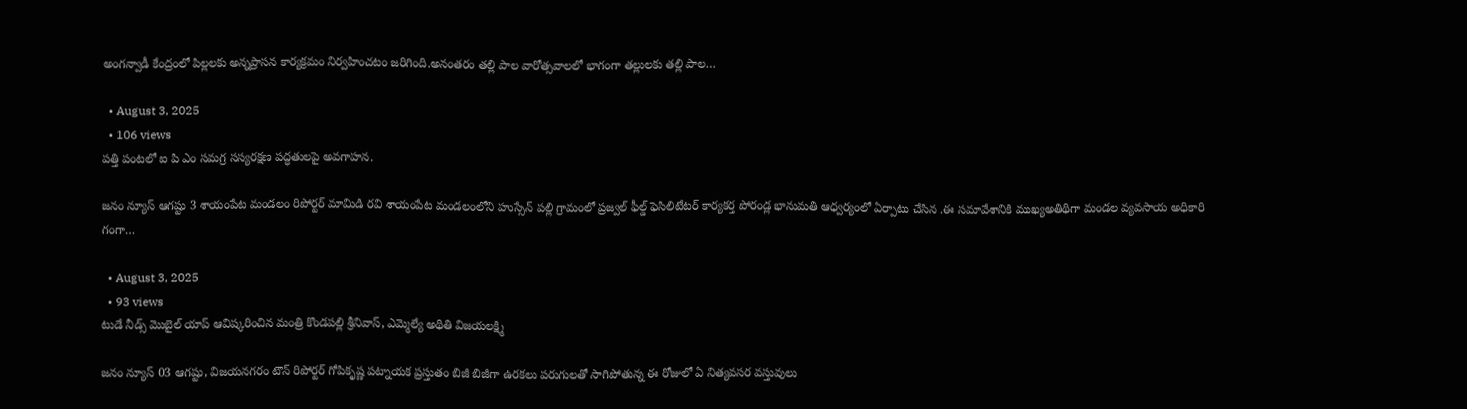అంగన్వాడీ కేంద్రంలో పిల్లలకు అన్నప్రాసన కార్యక్రమం నిర్వహించటం జరిగింది.అనంతరం తల్లి పాల వారోత్సవాలలో భాగంగా తల్లులకు తల్లి పాల…

  • August 3, 2025
  • 106 views
పత్తి పంటలో ఐ పి ఎం సమగ్ర సస్యరక్షణ పద్ధతులపై అవగాహన.

జనం న్యూస్ ఆగష్టు 3 శాయంపేట మండలం రిపోర్టర్ మామిడి రవి శాయంపేట మండలంలోని హుస్సేన్ పల్లి గ్రామంలో ప్రజ్వల్ ఫీల్డ్ ఫెసిలిటేటర్ కార్యకర్త పోరండ్ల భానుమతి ఆధ్వర్యంలో ఏర్పాటు చేసిన .ఈ సమావేశానికి ముఖ్యఅతిథిగా మండల వ్యవసాయ అధికారి గంగా…

  • August 3, 2025
  • 93 views
టుడే నీడ్స్ మొబైల్ యాప్ ఆవిష్కరించిన మంత్రి కొండపల్లి శ్రీనివాస్, ఎమ్మెల్యే అథితి విజయలక్ష్మి

జనం న్యూస్ 03 ఆగష్టు, విజయనగరం టౌన్ రిపోర్టర్ గోపికృష్ణ పట్నాయక ప్రస్తుతం బిజీ బిజీగా ఉరకలు పరుగులతో సాగిపోతున్న ఈ రోజులో ఏ నిత్యవసర వస్తువులు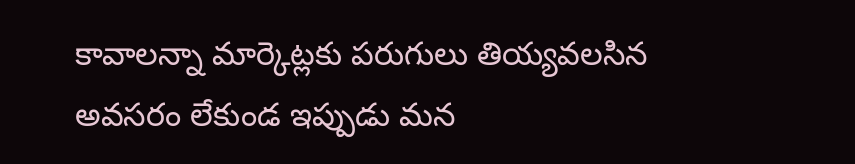కావాలన్నా మార్కెట్లకు పరుగులు తియ్యవలసిన అవసరం లేకుండ ఇప్పుడు మన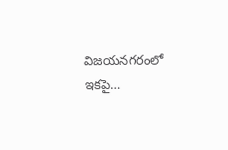విజయనగరంలో ఇకపై…